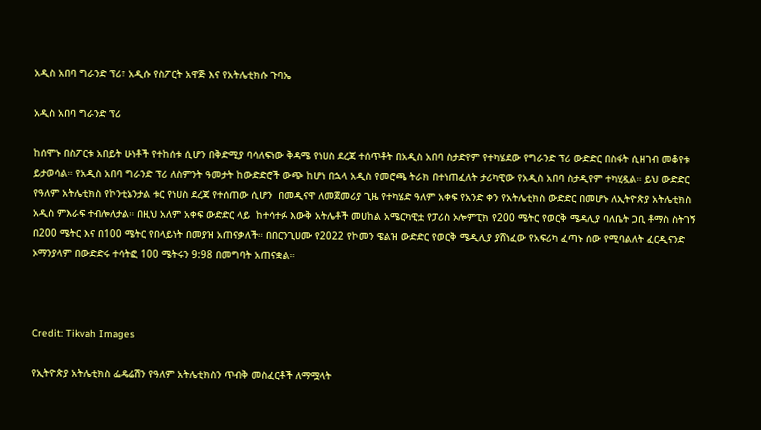አዲስ አበባ ግራንድ ፕሪ፣ አዲሱ የስፖርት አዋጅ እና የአትሌቲክሱ ጉባኤ

አዲስ አበባ ግራንድ ፕሪ

ከሰሞኑ በስፖርቱ አበይት ሁነቶች የተከሰቱ ሲሆን በቅድሚያ ባሳለፍነው ቅዳሜ የነሀስ ደረጃ ተሰጥቶት በአዲስ አበባ ስታድየም የተካሄደው የግራንድ ፕሪ ውድድር በስፋት ሲዘገብ መቆየቱ ይታወሳል። የአዲስ አበባ ግራንድ ፕሪ ለስምንት ዓመታት ከውድድሮች ውጭ ከሆነ በኋላ አዲስ የመሮጫ ትራክ በተነጠፈለት ታሪካዊው የአዲስ አበባ ስታዲየም ተካሂዷል። ይህ ውድድር የዓለም አትሌቲክስ የኮንቲኔንታል ቱር የነሀስ ደረጃ የተሰጠው ሲሆን  በመዲናዋ ለመጀመሪያ ጊዜ የተካሄድ ዓለም አቀፍ የአንድ ቀን የአትሌቲክስ ውድድር በመሆኑ ለኢትዮጵያ አትሌቲክስ አዲስ ምእራፍ ተብሎለታል። በዚህ አለም አቀፍ ውድድር ላይ  ከተሳተፉ እውቅ አትሌቶች መሀከል አሜርካዊቷ የፓሪስ ኦሎምፒክ የ200 ሜትር የወርቅ ሜዳሊያ ባለቤት ጋቢ ቶማስ ስትገኝ በ200 ሜትር እና በ100 ሜትር የበላይነት በመያዝ አጠናቃለች። በበርንጊሀሙ የ2022 የኮመን ዌልዝ ውድድር የወርቅ ሜዲሊያ ያሸነፈው የአፍሪካ ፈጣኑ ሰው የሚባልለት ፈርዲናንድ ኦማንያላም በውድድሩ ተሳትፎ 100 ሜትሩን 9:98 በመግባት አጠናቋል።



Credit: Tikvah Images

የኢትዮጵያ አትሌቲክስ ፌዴሬሽን የዓለም አትሌቲክስን ጥብቅ መስፈርቶች ለማሟላት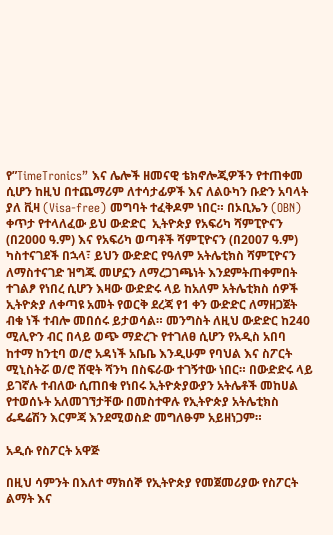የ”TimeTronics” እና ሌሎች ዘመናዊ ቴክኖሎጂዎችን የተጠቀመ ሲሆን ከዚህ በተጨማሪም ለተሳታፊዎች እና ለልዑካን ቡድን አባላት ያለ ቪዛ (Visa-free) መግባት ተፈቅዶም ነበር። በኦቢኤን (OBN) ቀጥታ የተላለፈው ይህ ውድድር  ኢትዮጵያ የአፍሪካ ሻምፒዮናን (በ2000 ዓ.ም) እና የአፍሪካ ወጣቶች ሻምፒዮናን (በ2007 ዓ.ም) ካስተናገደች በኋላ፣ ይህን ውድድር የዓለም አትሌቲክስ ሻምፒዮናን ለማስተናገድ ዝግጁ መሆኗን ለማረጋገጫነት እንደምትጠቀምበት ተገልፆ የነበረ ሲሆን እዛው ውድድሩ ላይ ከአለም አትሌቲክስ ሰዎች ኢትዮጵያ ለቀጣዩ አመት የወርቅ ደረጃ የ1 ቀን ውድድር ለማዘጋጀት ብቁ ነች ተብሎ መበሰሩ ይታወሳል። መንግስት ለዚህ ውድድር ከ240 ሚሊዮን ብር በላይ ወጭ ማድረጉ የተገለፀ ሲሆን የአዲስ አበባ ከተማ ከንቲባ ወ/ሮ አዳነች አቤቤ እንዲሁም የባህል እና ስፖርት ሚኒስትሯ ወ/ሮ ሸዊት ሻንካ በስፍራው ተገኝተው ነበር። በውድድሩ ላይ ይገኛሉ ተብለው ሲጠበቁ የነበሩ ኢትዮጵያውያን አትሌቶች መከሀል የተወሰኑት አለመገኘታቸው በመስተዋሉ የኢትዮጵያ አትሌቲክስ ፌዴሬሽን እርምጃ እንደሚወስድ መግለፁም አይዘነጋም።

አዲሱ የስፖርት አዋጅ

በዚህ ሳምንት በእለተ ማክሰኞ የኢትዮጵያ የመጀመሪያው የስፖርት ልማት እና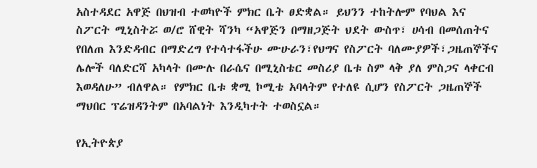አስተዳደር አዋጅ በህዝብ ተወካዮች ምክር ቤት ፀድቋል። ይህንን ተከትሎም የባህል እና ስፖርት ሚኒስትሯ ወ/ሮ ሸዊት ሻንካ “አዋጅን በማዘጋጅት ህደት ውስጥ፣ ሀሳብ በመሰጠትና የበለጠ እንድዳብር በማድረግ የተሳተፋችሁ ሙሁራን፣የህግና የስፖርት ባለሙያዎች፣ጋዜጠኞችና ሌሎች ባለድርሻ አካላት በሙሉ በራሴና በሚኒስቴር መስሪያ ቤቱ ስም ላቅ ያለ ምስጋና ላቀርብ እወዳለሁ” ብለዋል። የምክር ቤቱ ቋሚ ኮሚቴ አባላትም የተለዩ ሲሆን የስፖርት ጋዜጠኞች ማህበር ፕሬዝዳንትም በአባልነት እንዲካተት ተወስኗል።

የኢትዮጵያ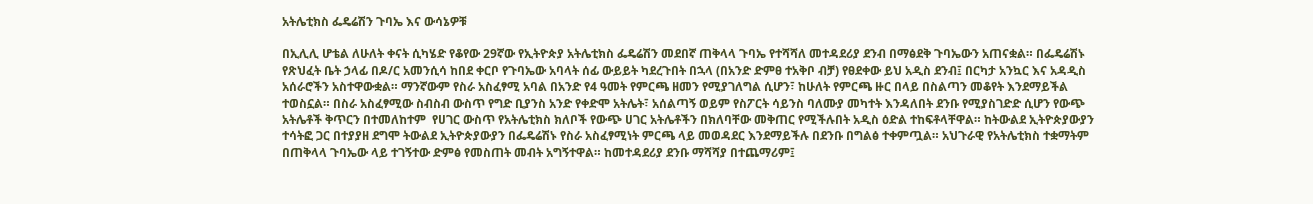አትሌቲክስ ፌዴሬሽን ጉባኤ እና ውሳኔዎቹ

በኢሊሊ ሆቴል ለሁለት ቀናት ሲካሄድ የቆየው 29ኛው የኢትዮጵያ አትሌቲክስ ፌዴሬሽን መደበኛ ጠቅላላ ጉባኤ የተሻሻለ መተዳደሪያ ደንብ በማፅደቅ ጉባኤውን አጠናቋል። በፌዴሬሽኑ የጽህፈት ቤት ኃላፊ በዶ/ር አመንሲሳ ከበደ ቀርቦ የጉባኤው አባላት ሰፊ ውይይት ካደረጉበት በኋላ (በአንድ ድምፀ ተአቅቦ ብቻ) የፀደቀው ይህ አዲስ ደንብ፤ በርካታ አንኳር እና አዳዲስ አሰራሮችን አስተዋውቋል። ማንኛውም የስራ አስፈፃሚ አባል በአንድ የ4 ዓመት የምርጫ ዘመን የሚያገለግል ሲሆን፣ ከሁለት የምርጫ ዙር በላይ በስልጣን መቆየት እንደማይችል ተወስኗል። በስራ አስፈፃሚው ስብስብ ውስጥ የግድ ቢያንስ አንድ የቀድሞ አትሌት፣ አሰልጣኝ ወይም የስፖርት ሳይንስ ባለሙያ መካተት እንዳለበት ደንቡ የሚያስገድድ ሲሆን የውጭ አትሌቶች ቅጥርን በተመለከተም  የሀገር ውስጥ የአትሌቲክስ ክለቦች የውጭ ሀገር አትሌቶችን በክለባቸው መቅጠር የሚችሉበት አዲስ ዕድል ተከፍቶላቸዋል። ከትውልደ ኢትዮጵያውያን ተሳትፎ ጋር በተያያዘ ደግሞ ትውልደ ኢትዮጵያውያን በፌዴሬሽኑ የስራ አስፈፃሚነት ምርጫ ላይ መወዳደር እንደማይችሉ በደንቡ በግልፅ ተቀምጧል። አህጉራዊ የአትሌቲክስ ተቋማትም በጠቅላላ ጉባኤው ላይ ተገኝተው ድምፅ የመስጠት መብት አግኝተዋል። ከመተዳደሪያ ደንቡ ማሻሻያ በተጨማሪም፤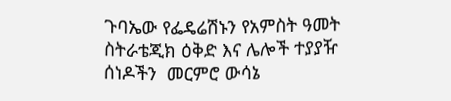ጉባኤው የፌዴሬሽኑን የአምስት ዓመት ስትራቴጂክ ዕቅድ እና ሌሎች ተያያዥ ሰነዶችን  መርምሮ ውሳኔ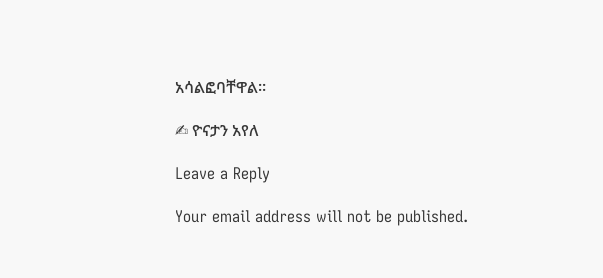አሳልፎባቸዋል።

✍ ዮናታን አየለ

Leave a Reply

Your email address will not be published.